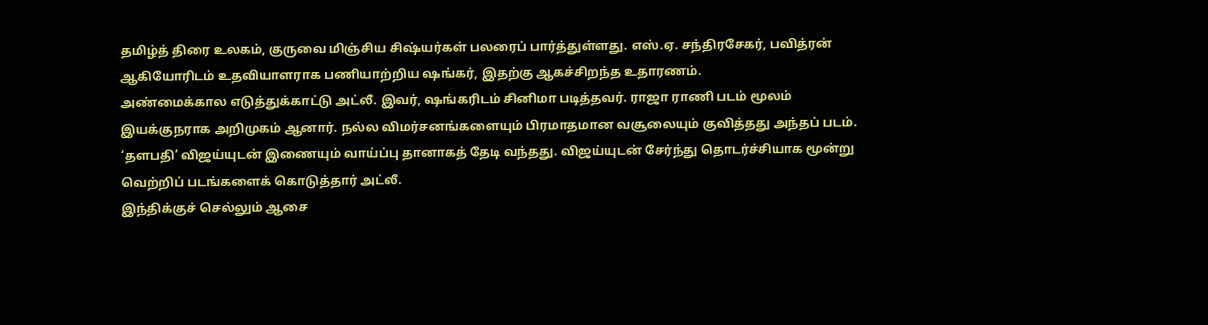தமிழ்த் திரை உலகம், குருவை மிஞ்சிய சிஷ்யர்கள் பலரைப் பார்த்துள்ளது. எஸ்.ஏ. சந்திரசேகர், பவித்ரன் ஆகியோரிடம் உதவியாளராக பணியாற்றிய ஷங்கர், இதற்கு ஆகச்சிறந்த உதாரணம்.
அண்மைக்கால எடுத்துக்காட்டு அட்லீ. இவர், ஷங்கரிடம் சினிமா படித்தவர். ராஜா ராணி படம் மூலம் இயக்குநராக அறிமுகம் ஆனார். நல்ல விமர்சனங்களையும் பிரமாதமான வசூலையும் குவித்தது அந்தப் படம்.
‘தளபதி’ விஜய்யுடன் இணையும் வாய்ப்பு தானாகத் தேடி வந்தது. விஜய்யுடன் சேர்ந்து தொடர்ச்சியாக மூன்று வெற்றிப் படங்களைக் கொடுத்தார் அட்லீ.
இந்திக்குச் செல்லும் ஆசை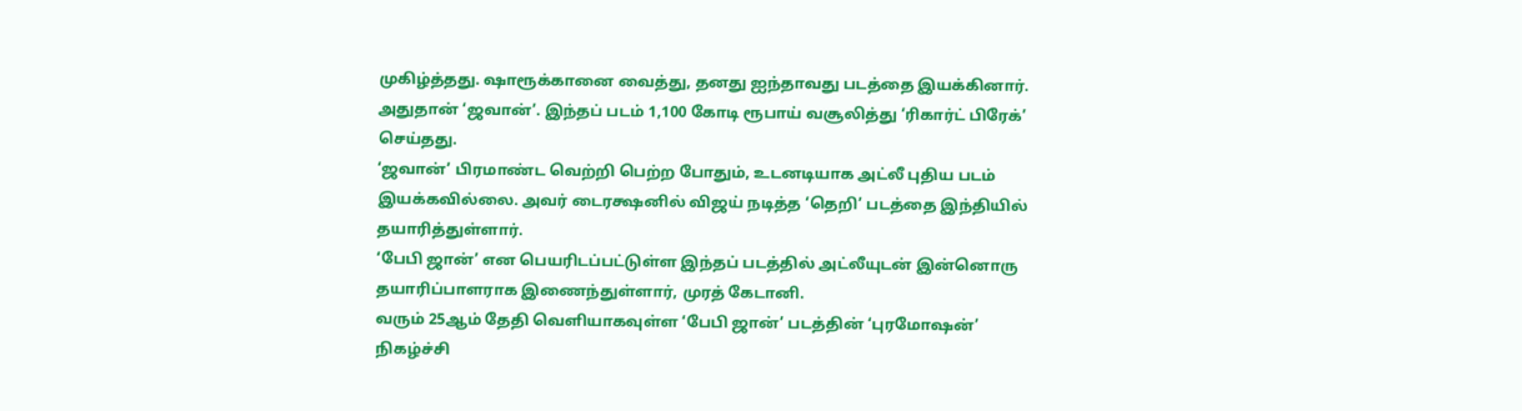முகிழ்த்தது. ஷாரூக்கானை வைத்து, தனது ஐந்தாவது படத்தை இயக்கினார். அதுதான் ‘ஜவான்’. இந்தப் படம் 1,100 கோடி ரூபாய் வசூலித்து ‘ரிகார்ட் பிரேக்’ செய்தது.
‘ஜவான்’ பிரமாண்ட வெற்றி பெற்ற போதும், உடனடியாக அட்லீ புதிய படம் இயக்கவில்லை. அவர் டைரக்ஷனில் விஜய் நடித்த ‘தெறி’ படத்தை இந்தியில் தயாரித்துள்ளார்.
‘பேபி ஜான்’ என பெயரிடப்பட்டுள்ள இந்தப் படத்தில் அட்லீயுடன் இன்னொரு தயாரிப்பாளராக இணைந்துள்ளார், முரத் கேடானி.
வரும் 25ஆம் தேதி வெளியாகவுள்ள ‘பேபி ஜான்’ படத்தின் ‘புரமோஷன்’ நிகழ்ச்சி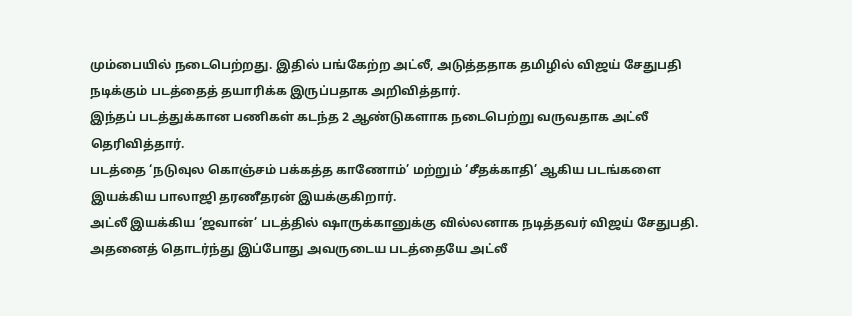மும்பையில் நடைபெற்றது. இதில் பங்கேற்ற அட்லீ, அடுத்ததாக தமிழில் விஜய் சேதுபதி நடிக்கும் படத்தைத் தயாரிக்க இருப்பதாக அறிவித்தார்.
இந்தப் படத்துக்கான பணிகள் கடந்த 2 ஆண்டுகளாக நடைபெற்று வருவதாக அட்லீ தெரிவித்தார்.
படத்தை ‘நடுவுல கொஞ்சம் பக்கத்த காணோம்’ மற்றும் ‘சீதக்காதி’ ஆகிய படங்களை இயக்கிய பாலாஜி தரணீதரன் இயக்குகிறார்.
அட்லீ இயக்கிய ‘ஜவான்’ படத்தில் ஷாருக்கானுக்கு வில்லனாக நடித்தவர் விஜய் சேதுபதி. அதனைத் தொடர்ந்து இப்போது அவருடைய படத்தையே அட்லீ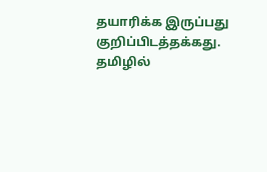தயாரிக்க இருப்பது குறிப்பிடத்தக்கது.
தமிழில்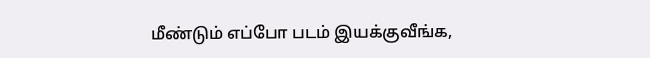மீண்டும் எப்போ படம் இயக்குவீங்க,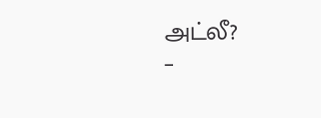அட்லீ?
–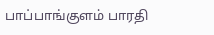பாப்பாங்குளம் பாரதி